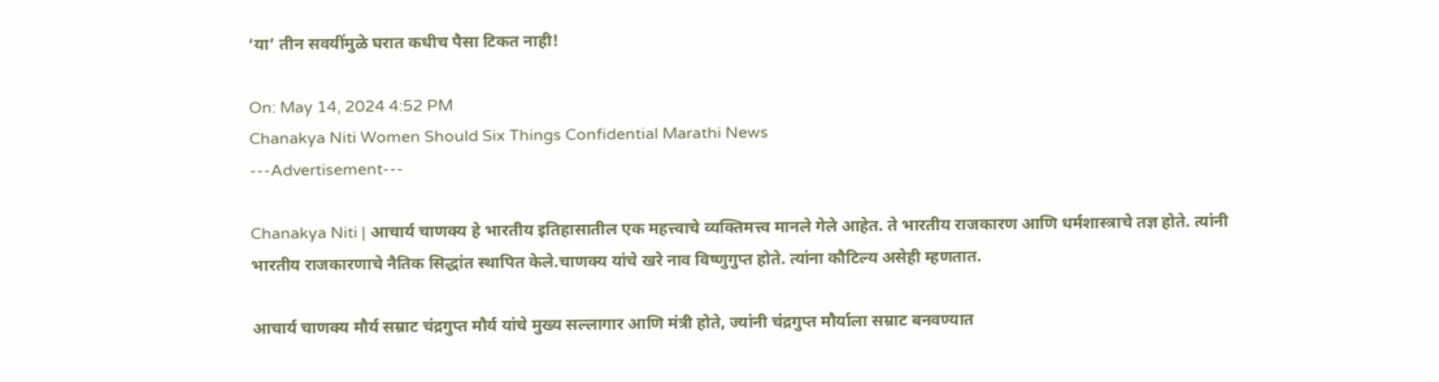‘या’ तीन सवयींमुळे घरात कधीच पैसा टिकत नाही!

On: May 14, 2024 4:52 PM
Chanakya Niti Women Should Six Things Confidential Marathi News
---Advertisement---

Chanakya Niti | आचार्य चाणक्य हे भारतीय इतिहासातील एक महत्त्वाचे व्यक्तिमत्त्व मानले गेले आहेत. ते भारतीय राजकारण आणि धर्मशास्त्राचे तज्ञ होते. त्यांनी भारतीय राजकारणाचे नैतिक सिद्धांत स्थापित केले.चाणक्य यांचे खरे नाव विष्णुगुप्त होते. त्यांना कौटिल्य असेही म्हणतात.

आचार्य चाणक्य मौर्य सम्राट चंद्रगुप्त मौर्य यांचे मुख्य सल्लागार आणि मंत्री होते, ज्यांनी चंद्रगुप्त मौर्याला सम्राट बनवण्यात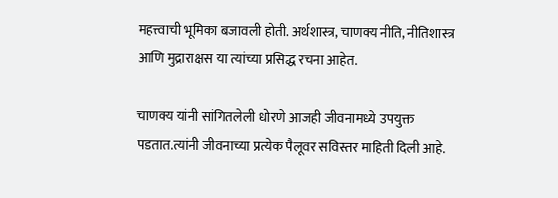महत्त्वाची भूमिका बजावली होती. अर्थशास्त्र, चाणक्य नीति, नीतिशास्त्र आणि मुद्राराक्षस या त्यांच्या प्रसिद्ध रचना आहेत.

चाणक्य यांनी सांगितलेली धोरणे आजही जीवनामध्ये उपयुक्त पडतात.त्यांनी जीवनाच्या प्रत्येक पैलूवर सविस्तर माहिती दिली आहे.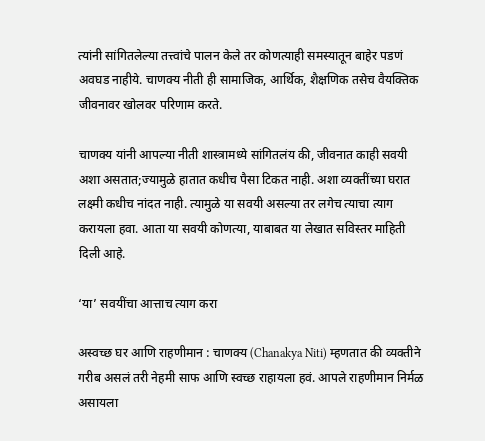त्यांनी सांगितलेल्या तत्त्वांचे पालन केले तर कोणत्याही समस्यातून बाहेर पडणं अवघड नाहीये. चाणक्य नीती ही सामाजिक, आर्थिक, शैक्षणिक तसेच वैयक्तिक जीवनावर खोलवर परिणाम करते.

चाणक्य यांनी आपल्या नीती शास्त्रामध्ये सांगितलंय की, जीवनात काही सवयी अशा असतात;ज्यामुळे हातात कधीच पैसा टिकत नाही. अशा व्यक्तींच्या घरात लक्ष्मी कधीच नांदत नाही. त्यामुळे या सवयी असल्या तर लगेच त्याचा त्याग करायला हवा. आता या सवयी कोणत्या, याबाबत या लेखात सविस्तर माहिती दिली आहे.

‘या’ सवयींचा आत्ताच त्याग करा

अस्वच्छ घर आणि राहणीमान : चाणक्य (Chanakya Niti) म्हणतात की व्यक्तीने गरीब असलं तरी नेहमी साफ आणि स्वच्छ राहायला हवं. आपले राहणीमान निर्मळ असायला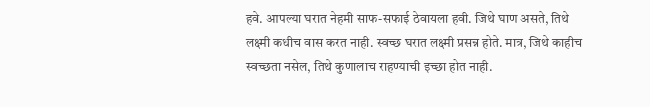हवे. आपल्या घरात नेहमी साफ-सफाई ठेवायला हवी. जिथे घाण असते, तिथे लक्ष्मी कधीच वास करत नाही. स्वच्छ घरात लक्ष्मी प्रसन्न होते. मात्र, जिथे काहीच स्वच्छता नसेल, तिथे कुणालाच राहण्याची इच्छा होत नाही.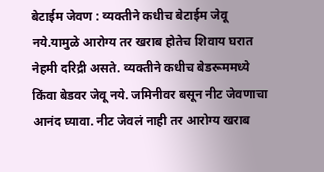बेटाईम जेवण : व्यक्तीने कधीच बेटाईम जेवू नये.यामुळे आरोग्य तर खराब होतेच शिवाय घरात नेहमी दरिद्री असते. व्यक्तीने कधीच बेडरूममध्ये किंवा बेडवर जेवू नये. जमिनीवर बसून नीट जेवणाचा आनंद घ्यावा. नीट जेवलं नाही तर आरोग्य खराब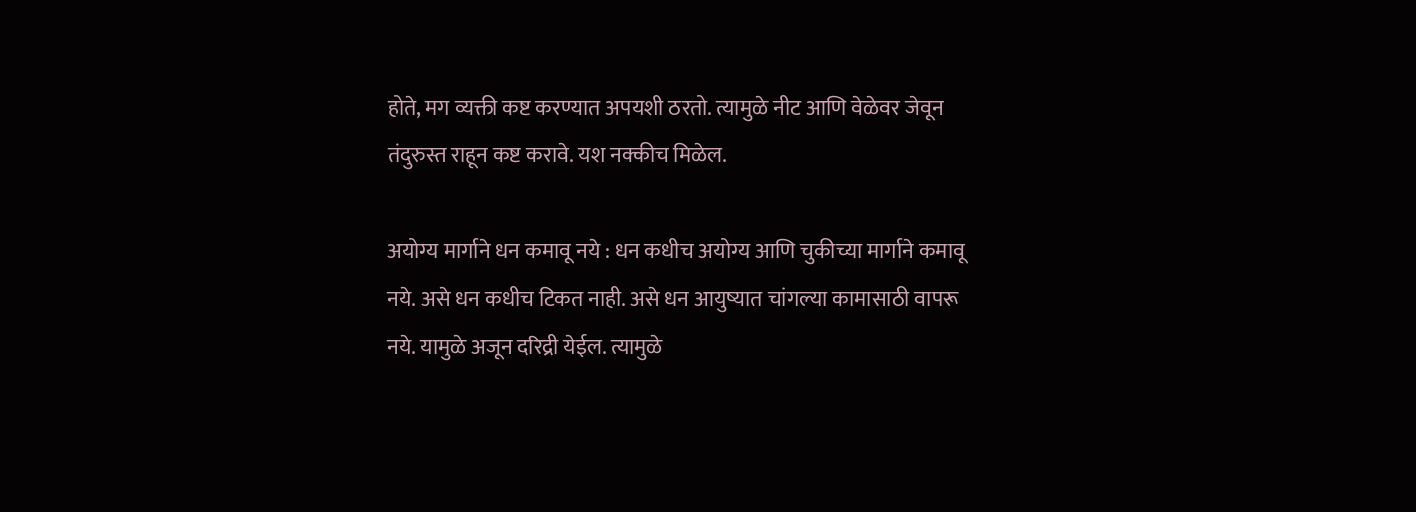होते, मग व्यक्ती कष्ट करण्यात अपयशी ठरतो. त्यामुळे नीट आणि वेळेवर जेवून तंदुरुस्त राहून कष्ट करावे. यश नक्कीच मिळेल.

अयोग्य मार्गाने धन कमावू नये : धन कधीच अयोग्य आणि चुकीच्या मार्गाने कमावू नये. असे धन कधीच टिकत नाही. असे धन आयुष्यात चांगल्या कामासाठी वापरू नये. यामुळे अजून दरिद्री येईल. त्यामुळे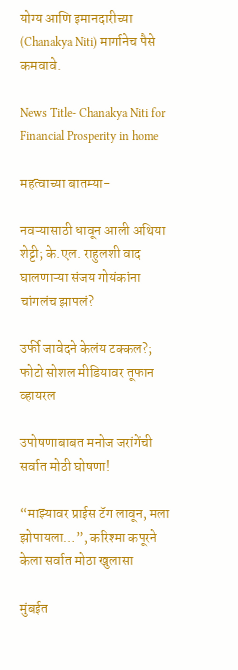योग्य आणि इमानदारीच्या (Chanakya Niti) मार्गानेच पैसे कमवावे.

News Title- Chanakya Niti for Financial Prosperity in home

महत्वाच्या बातम्या-

नवऱ्यासाठी धावून आली अथिया शेट्टी; के.एल. राहुलशी वाद घालणाऱ्या संजय गोयंकांना चांगलंच झापलं?

उर्फी जावेदने केलंय टक्कल?; फोटो सोशल मीडियावर तूफान व्हायरल

उपोषणाबाबत मनोज जरांगेंची सर्वात मोठी घोषणा!

“माझ्यावर प्राईस टॅग लावून, मला झोपायला…”, करिश्मा कपूरने केला सर्वात मोठा खुलासा

मुंबईत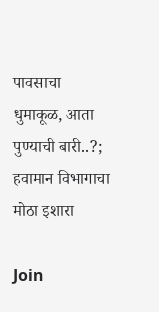पावसाचा धुमाकूळ, आता पुण्याची बारी..?; हवामान विभागाचा मोठा इशारा

Join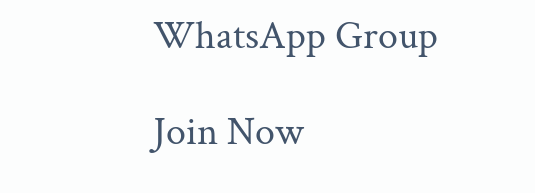WhatsApp Group

Join Now